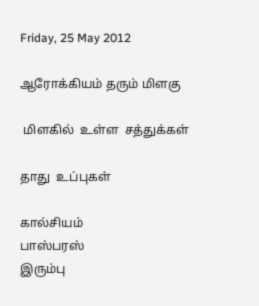Friday, 25 May 2012

ஆரோக்கியம் தரும் மிளகு

 மிளகில்  உள்ள  சத்துக்கள்

தாது  உப்புகள்

கால்சியம்
பாஸ்பரஸ்
இரும்பு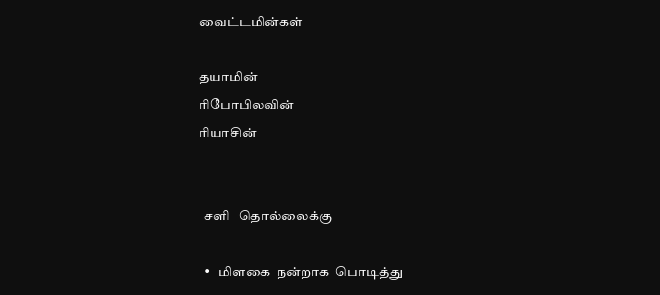வைட்டமின்கள்

தயாமின்
ரிபோபிலவின்
ரியாசின்


  சளி   தொல்லைக்கு

  •   மிளகை  நன்றாக  பொடித்து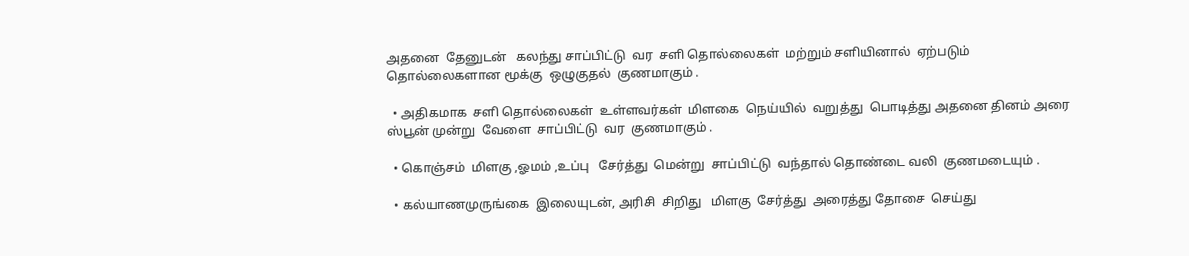அதனை  தேனுடன்   கலந்து சாப்பிட்டு  வர  சளி தொல்லைகள்  மற்றும் சளியினால்  ஏற்படும்  தொல்லைகளான மூக்கு  ஒழுகுதல்  குணமாகும் .

  • அதிகமாக  சளி தொல்லைகள்  உள்ளவர்கள்  மிளகை  நெய்யில்  வறுத்து  பொடித்து அதனை தினம் அரை ஸ்பூன் முன்று  வேளை  சாப்பிட்டு  வர  குணமாகும் .

  • கொஞ்சம்  மிளகு ,ஓமம் ,உப்பு   சேர்த்து  மென்று  சாப்பிட்டு  வந்தால் தொண்டை வலி  குணமடையும் .

  • கல்யாணமுருங்கை  இலையுடன், அரிசி  சிறிது   மிளகு  சேர்த்து  அரைத்து தோசை  செய்து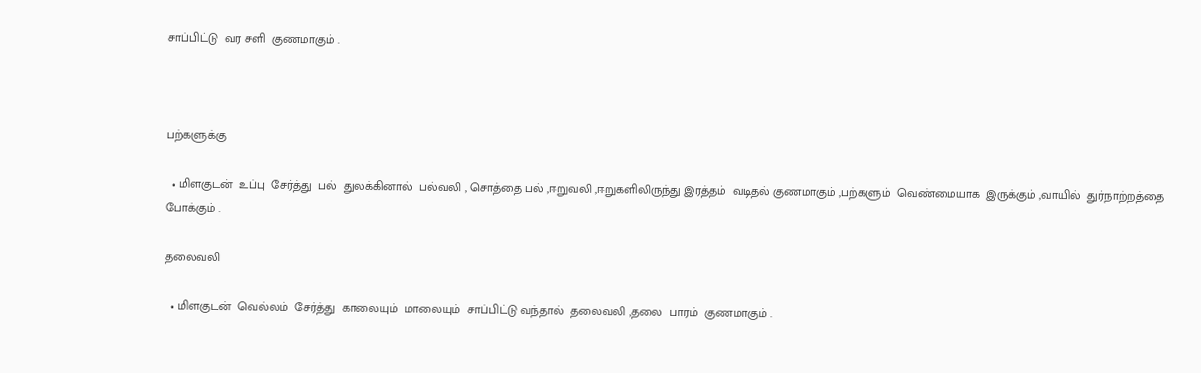சாப்பிட்டு  வர சளி  குணமாகும் .



பற்களுக்கு

  • மிளகுடன்  உப்பு  சேர்த்து  பல்  துலக்கினால்  பல்வலி , சொத்தை பல் ,ஈறுவலி ,ஈறுகளிலிருந்து இரத்தம்  வடிதல் குணமாகும் ,பற்களும்  வெண்மையாக  இருக்கும் ,வாயில்  துர்நாற்றத்தை  போக்கும் .

தலைவலி

  • மிளகுடன்  வெல்லம்  சேர்த்து  காலையும்  மாலையும்  சாப்பிட்டு வந்தால்  தலைவலி ,தலை  பாரம்  குணமாகும் .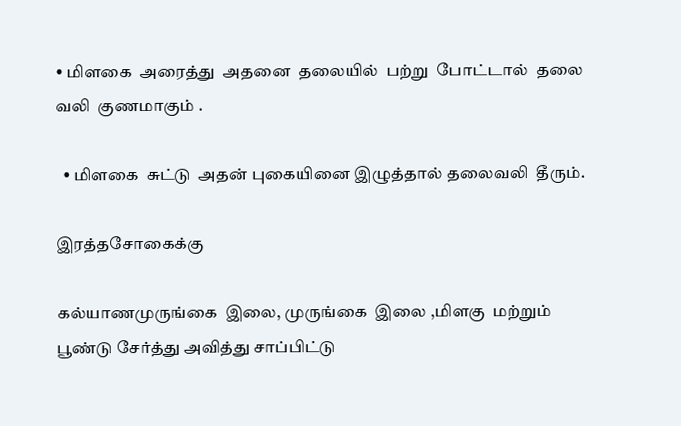• மிளகை  அரைத்து  அதனை  தலையில்  பற்று  போட்டால்  தலை  வலி  குணமாகும் .

  • மிளகை  சுட்டு  அதன் புகையினை இழுத்தால் தலைவலி  தீரும்.

இரத்தசோகைக்கு

கல்யாணமுருங்கை  இலை, முருங்கை  இலை ,மிளகு  மற்றும்  பூண்டு சேர்த்து அவித்து சாப்பிட்டு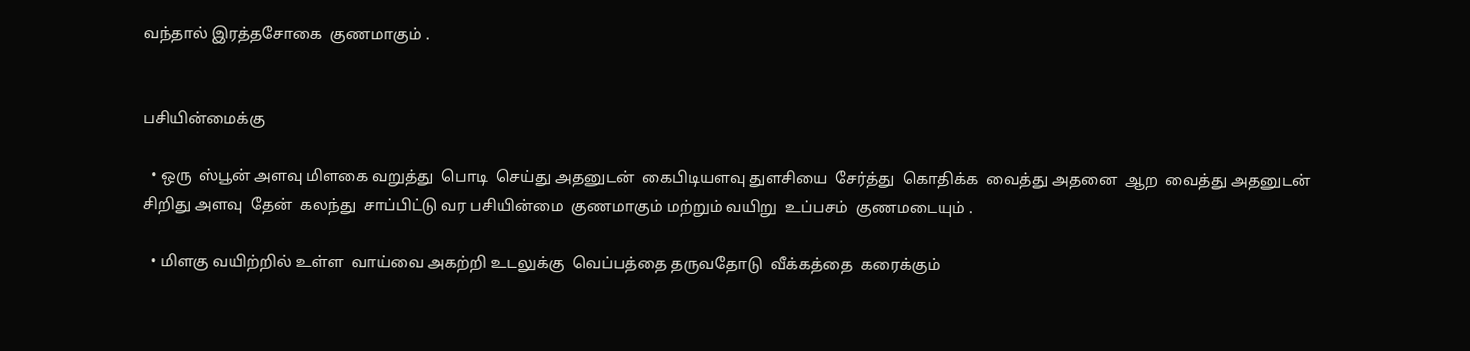வந்தால் இரத்தசோகை  குணமாகும் .


பசியின்மைக்கு

  • ஒரு  ஸ்பூன் அளவு மிளகை வறுத்து  பொடி  செய்து அதனுடன்  கைபிடியளவு துளசியை  சேர்த்து  கொதிக்க  வைத்து அதனை  ஆற  வைத்து அதனுடன்  சிறிது அளவு  தேன்  கலந்து  சாப்பிட்டு வர பசியின்மை  குணமாகும் மற்றும் வயிறு  உப்பசம்  குணமடையும் .

  • மிளகு வயிற்றில் உள்ள  வாய்வை அகற்றி உடலுக்கு  வெப்பத்தை தருவதோடு  வீக்கத்தை  கரைக்கும்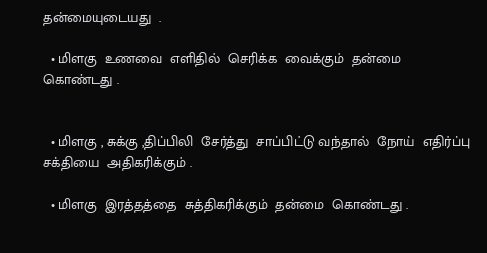தன்மையுடையது  .

  • மிளகு  உணவை  எளிதில்  செரிக்க  வைக்கும்  தன்மை  கொண்டது .


  • மிளகு , சுக்கு ,திப்பிலி  சேர்த்து  சாப்பிட்டு வந்தால்  நோய்  எதிர்ப்பு  சக்தியை  அதிகரிக்கும் .

  • மிளகு  இரத்தத்தை  சுத்திகரிக்கும்  தன்மை  கொண்டது .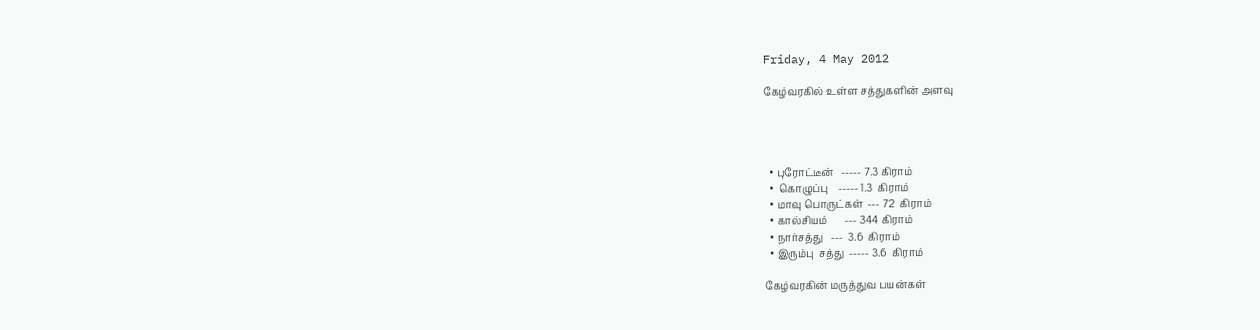Friday, 4 May 2012

கேழ்வரகில் உள்ள சத்துகளின் அளவு




  • புரோட்டீன்   ----- 7.3 கிராம்
  •  கொழுப்பு    ----- 1.3  கிராம்
  • மாவு பொருட்கள்  --- 72  கிராம்
  • கால்சியம்       --- 344 கிராம்
  • நார்சத்து   ---  3.6  கிராம்
  • இரும்பு  சத்து  ----- 3.6  கிராம்

கேழ்வரகின் மருத்துவ பயன்கள்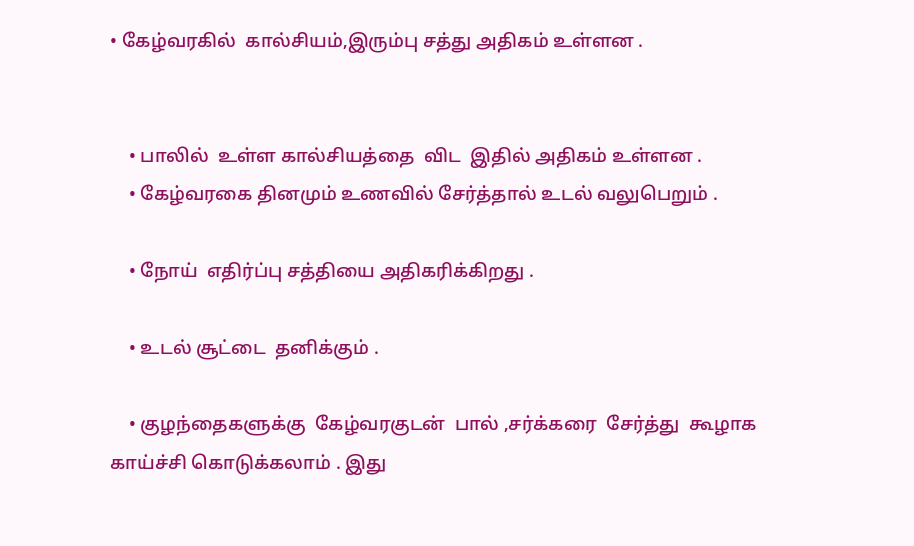• கேழ்வரகில்  கால்சியம்,இரும்பு சத்து அதிகம் உள்ளன .


    • பாலில்  உள்ள கால்சியத்தை  விட  இதில் அதிகம் உள்ளன .
    • கேழ்வரகை தினமும் உணவில் சேர்த்தால் உடல் வலுபெறும் .

    • நோய்  எதிர்ப்பு சத்தியை அதிகரிக்கிறது .

    • உடல் சூட்டை  தனிக்கும் .

    • குழந்தைகளுக்கு  கேழ்வரகுடன்  பால் ,சர்க்கரை  சேர்த்து  கூழாக காய்ச்சி கொடுக்கலாம் . இது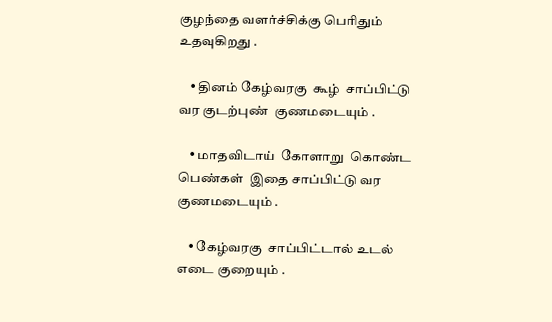குழந்தை வளர்ச்சிக்கு பெரிதும் உதவுகிறது .

    • தினம் கேழ்வரகு  கூழ்  சாப்பிட்டு வர குடற்புண்  குணமடையும் .

    • மாதவிடாய்  கோளாறு  கொண்ட பெண்கள்  இதை சாப்பிட்டு வர குணமடையும் .

    • கேழ்வரகு  சாப்பிட்டால் உடல் எடை குறையும் .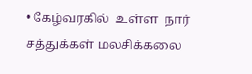• கேழ்வரகில்  உள்ள  நார்  சத்துக்கள் மலசிக்கலை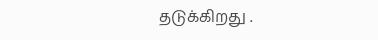தடுக்கிறது .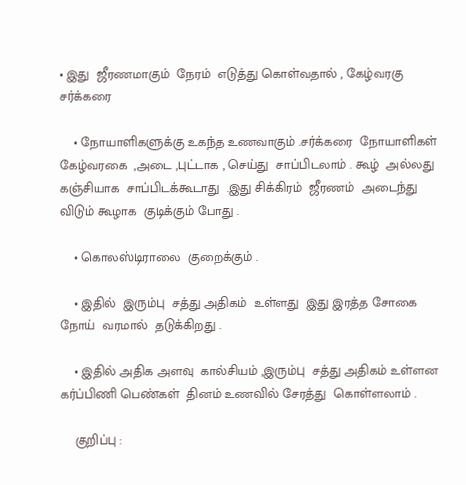• இது  ஜீரணமாகும்  நேரம்  எடுத்து கொள்வதால் , கேழ்வரகு சர்க்கரை

    • நோயாளிகளுக்கு உகந்த உணவாகும் .சர்க்கரை  நோயாளிகள்  கேழ்வரகை  ,அடை ,புட்டாக , செய்து  சாப்பிடலாம் . கூழ்  அல்லது  கஞ்சியாக  சாப்பிடக்கூடாது  .இது சிக்கிரம்  ஜீரணம்  அடைந்து விடும் கூழாக  குடிக்கும் போது .

    • கொலஸ்டிராலை  குறைக்கும் .

    • இதில்  இரும்பு  சத்து அதிகம்  உள்ளது  இது இரத்த சோகை  நோய்  வரமால்  தடுக்கிறது .

    • இதில் அதிக அளவு  கால்சியம் ,இரும்பு  சத்து அதிகம் உள்ளன கர்ப்பிணி பெண்கள்  தினம் உணவில் சேரத்து  கொள்ளலாம் .

    குறிப்பு :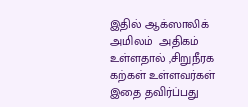இதில் ஆக்ஸாலிக்  அமிலம்  அதிகம்  உள்ளதால் ,சிறுநீரக  கற்கள் உள்ளவர்கள்  இதை தவிர்ப்பது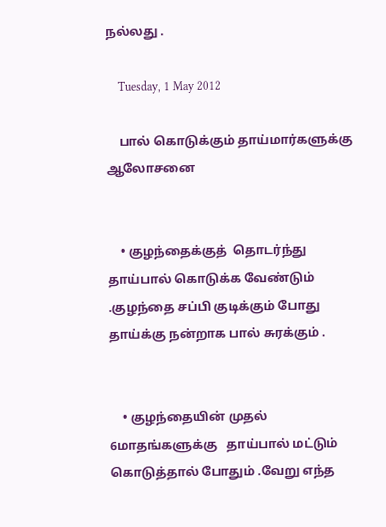நல்லது .

    Tuesday, 1 May 2012

    பால் கொடுக்கும் தாய்மார்களுக்கு ஆலோசனை


    • குழந்தைக்குத்  தொடர்ந்து தாய்பால் கொடுக்க வேண்டும் .குழந்தை சப்பி குடிக்கும் போது தாய்க்கு நன்றாக பால் சுரக்கும் .


    • குழந்தையின் முதல் 6மாதங்களுக்கு   தாய்பால் மட்டும் கொடுத்தால் போதும் .வேறு எந்த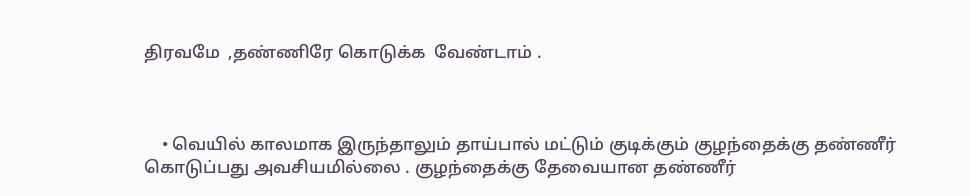திரவமே  ,தண்ணிரே கொடுக்க  வேண்டாம் .



    • வெயில் காலமாக இருந்தாலும் தாய்பால் மட்டும் குடிக்கும் குழந்தைக்கு தண்ணீர் கொடுப்பது அவசியமில்லை . குழந்தைக்கு தேவையான தண்ணீர்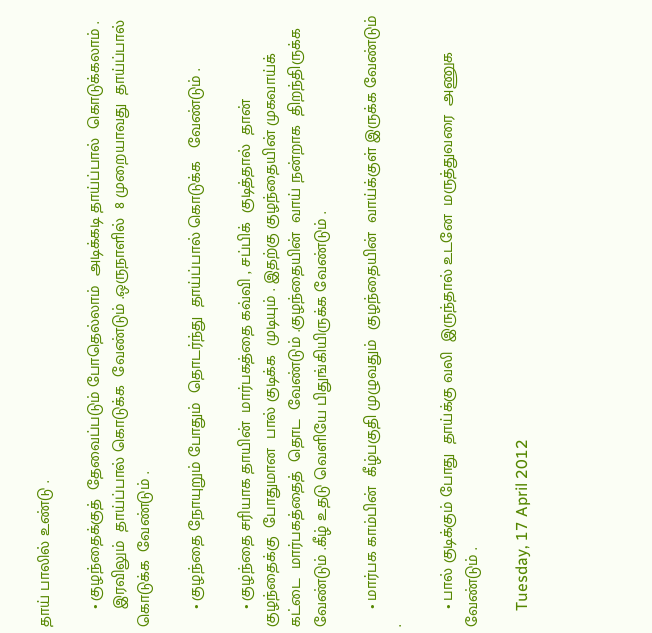தாய் பாலில் உண்டு .

    • குழந்தைக்குத்  தேவைப்படும் போதெல்லாம்  அடிக்கடி தாய்ப்பால்  கொடுக்கலாம் .
    இரவிலும்  தாய்ப்பால் கொடுக்க  வேண்டும் .ஒருநாளில்  8 முறையாவது  தாய்ப்பால்  கொடுக்க  வேண்டும் .

    • குழந்தை நோயுறும் போதும்  தொடர்ந்து  தாய்ப்பால் கொடுக்க   வேண்டும் .

    • குழந்தை சரியாக தாயின்  மார்பகத்தை கவ்வி , சப்பிக்  குடித்தால்  தான் குழந்தைக்கு  போதுமான  பால் குடிக்க  முடியும் . இதற்கு குழந்தையின் முகவாய்க்  கட்டை  மார்பகத்தைத்  தொட  வேண்டும் .குழந்தையின்  வாய் நன்றாக  திறந்திருக்க வேண்டும் .கீழ் உதடு வெளியே பிதுங்கியிருக்க வேண்டும் .

    • மார்பக காம்பின்  கீழ்பகுதி முழுவதும்  குழந்தையின்  வாய்க்குள் இருக்க வேண்டும் .

    • பால் குடிக்கும் போது  தாய்க்கு வலி  இருந்தால் உடனே  மருத்துவரை  அணுக  வேண்டும் .

    Tuesday, 17 April 2012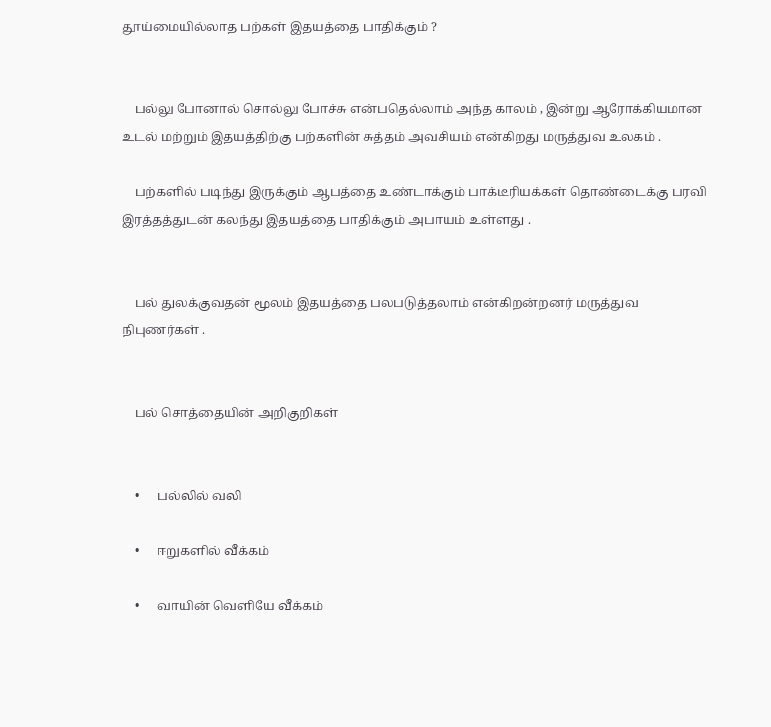தூய்மையில்லாத பற்கள் இதயத்தை பாதிக்கும் ?


    பல்லு போனால் சொல்லு போச்சு என்பதெல்லாம் அந்த காலம் , இன்று ஆரோக்கியமான உடல் மற்றும் இதயத்திற்கு பற்களின் சுத்தம் அவசியம் என்கிறது மருத்துவ உலகம் .

    பற்களில் படிந்து இருக்கும் ஆபத்தை உண்டாக்கும் பாக்டீரியக்கள் தொண்டைக்கு பரவி இரத்தத்துடன் கலந்து இதயத்தை பாதிக்கும் அபாயம் உள்ளது .


    பல் துலக்குவதன் மூலம் இதயத்தை பலபடுத்தலாம் என்கிறன்றனர் மருத்துவ நிபுணர்கள் .


    பல் சொத்தையின் அறிகுறிகள்


    •      பல்லில் வலி

    •      ஈறுகளில் வீக்கம்

    •      வாயின் வெளியே வீக்கம்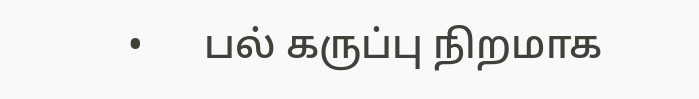•      பல் கருப்பு நிறமாக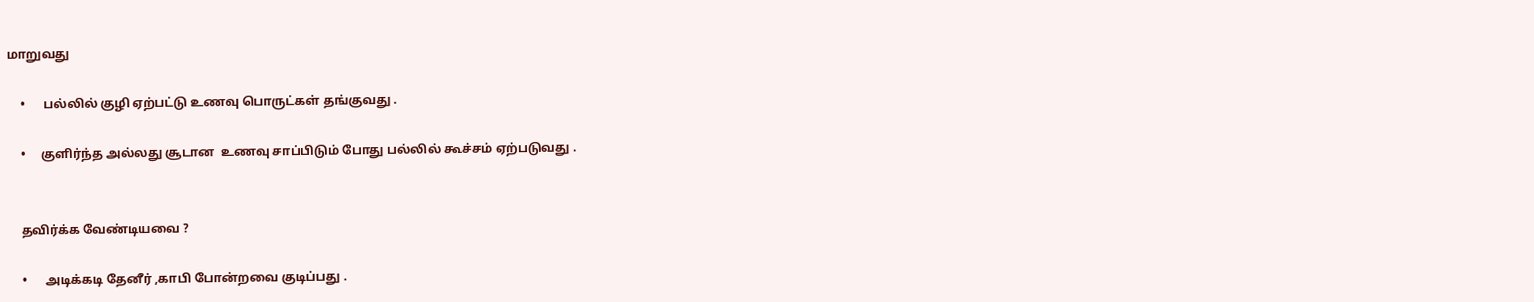மாறுவது

    •      பல்லில் குழி ஏற்பட்டு உணவு பொருட்கள் தங்குவது .

    •     குளிர்ந்த அல்லது சூடான  உணவு சாப்பிடும் போது பல்லில் கூச்சம் ஏற்படுவது .


    தவிர்க்க வேண்டியவை ?

    •      அடிக்கடி தேனீர் ,காபி போன்றவை குடிப்பது .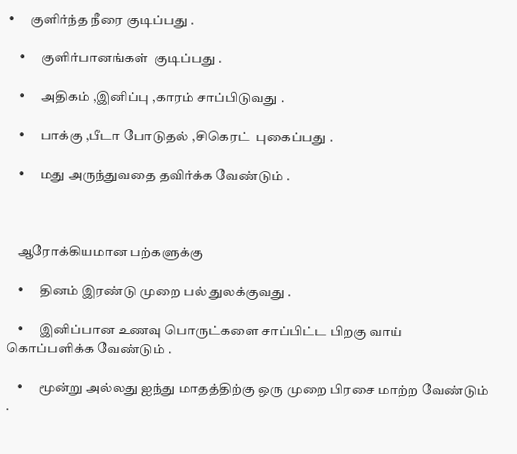•      குளிர்ந்த நீரை குடிப்பது .

    •      குளிர்பானங்கள்  குடிப்பது .

    •      அதிகம் ,இனிப்பு ,காரம் சாப்பிடுவது .

    •      பாக்கு ,பீடா போடுதல் ,சிகெரட்  புகைப்பது .

    •      மது அருந்துவதை தவிர்க்க வேண்டும் .



    ஆரோக்கியமான பற்களுக்கு

    •      தினம் இரண்டு முறை பல் துலக்குவது .

    •      இனிப்பான உணவு பொருட்களை சாப்பிட்ட பிறகு வாய் கொப்பளிக்க வேண்டும் .

    •      மூன்று அல்லது ஐந்து மாதத்திற்கு ஒரு முறை பிரசை மாற்ற வேண்டும் .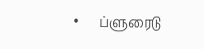•      ப்ளுரைடு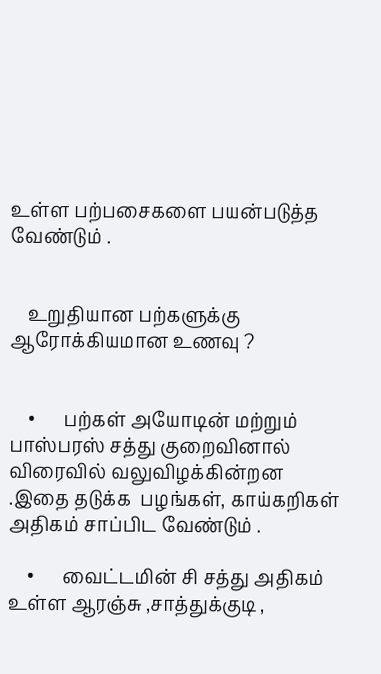உள்ள பற்பசைகளை பயன்படுத்த வேண்டும் .


    உறுதியான பற்களுக்கு ஆரோக்கியமான உணவு ?


    •      பற்கள் அயோடின் மற்றும் பாஸ்பரஸ் சத்து குறைவினால் விரைவில் வலுவிழக்கின்றன .இதை தடுக்க  பழங்கள், காய்கறிகள் அதிகம் சாப்பிட வேண்டும் .

    •      வைட்டமின் சி சத்து அதிகம் உள்ள ஆரஞ்சு ,சாத்துக்குடி ,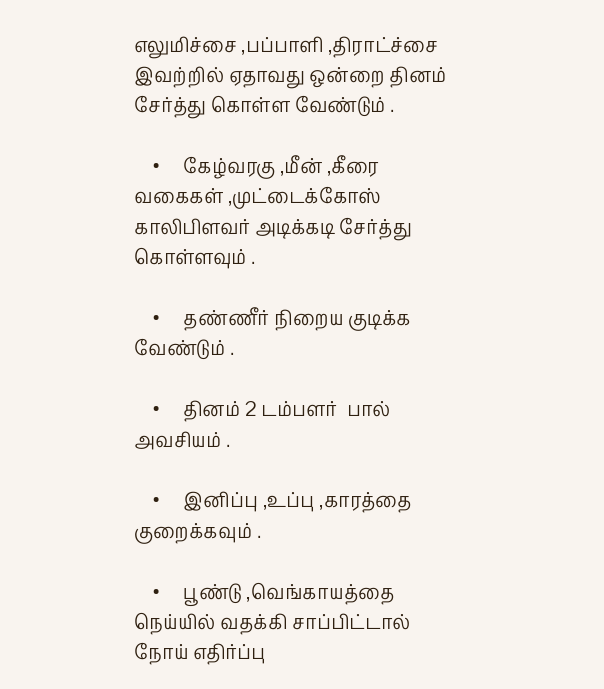எலுமிச்சை ,பப்பாளி ,திராட்ச்சை இவற்றில் ஏதாவது ஒன்றை தினம் சேர்த்து கொள்ள வேண்டும் .

    •     கேழ்வரகு ,மீன் ,கீரை வகைகள் ,முட்டைக்கோஸ்  காலிபிளவர் அடிக்கடி சேர்த்து கொள்ளவும் .

    •     தண்ணீர் நிறைய குடிக்க வேண்டும் .

    •     தினம் 2 டம்பளர்  பால் அவசியம் .

    •     இனிப்பு ,உப்பு ,காரத்தை குறைக்கவும் .

    •     பூண்டு ,வெங்காயத்தை நெய்யில் வதக்கி சாப்பிட்டால் நோய் எதிர்ப்பு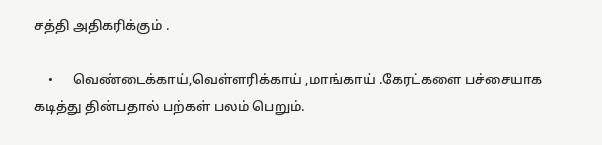சத்தி அதிகரிக்கும் .

    •      வெண்டைக்காய்,வெள்ளரிக்காய் ,மாங்காய் .கேரட்களை பச்சையாக கடித்து தின்பதால் பற்கள் பலம் பெறும்.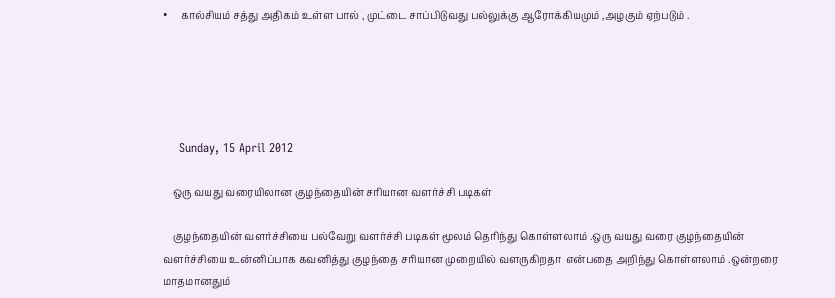•     கால்சியம் சத்து அதிகம் உள்ள பால் , முட்டை சாப்பிடுவது பல்லுக்கு ஆரோக்கியமும் ,அழகும் ஏற்படும் .





    Sunday, 15 April 2012

    ஒரு வயது வரையிலான குழந்தையின் சரியான வளர்ச்சி படிகள்

    குழந்தையின் வளர்ச்சியை பல்வேறு வளர்ச்சி படிகள் மூலம் தெரிந்து கொள்ளலாம் .ஒரு வயது வரை குழந்தையின் வளர்ச்சியை உன்னிப்பாக கவனித்து குழந்தை சரியான முறையில் வளருகிறதா  என்பதை அறிந்து கொள்ளலாம் .ஒன்றரை மாதமானதும்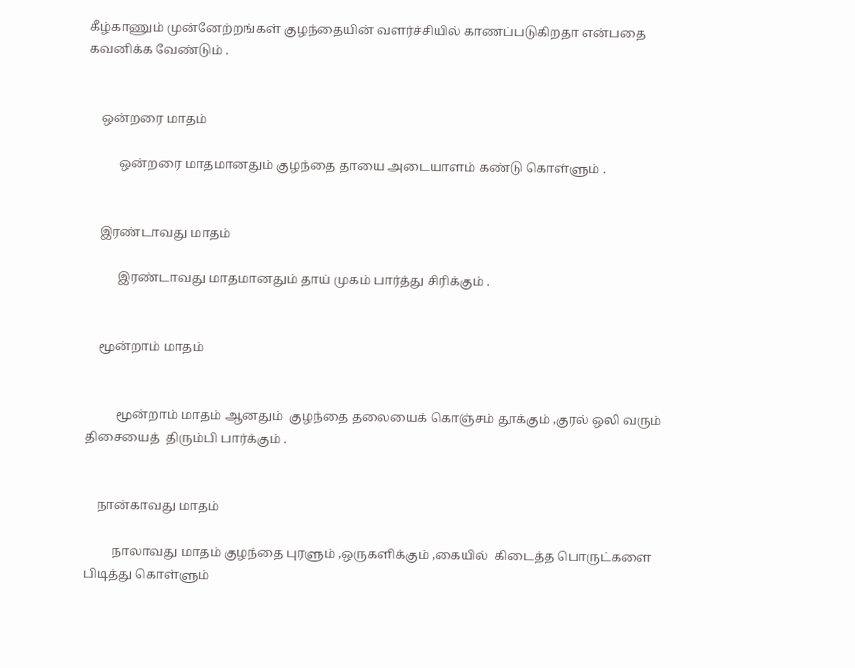கீழ்காணும் முன்னேற்றங்கள் குழந்தையின் வளர்ச்சியில் காணப்படுகிறதா என்பதை கவனிக்க வேண்டும் .


    ஒன்றரை மாதம்

          ஒன்றரை மாதமானதும் குழந்தை தாயை அடையாளம் கண்டு கொள்ளும் .


    இரண்டாவது மாதம்

          இரண்டாவது மாதமானதும் தாய் முகம் பார்த்து சிரிக்கும் .


    மூன்றாம் மாதம்


          மூன்றாம் மாதம் ஆனதும்  குழந்தை தலையைக் கொஞ்சம் தூக்கும் ,குரல் ஒலி வரும் திசையைத்  திரும்பி பார்க்கும் .


    நான்காவது மாதம்

         நாலாவது மாதம் குழந்தை புரளும் ,ஒருகளிக்கும் ,கையில்  கிடைத்த பொருட்களை பிடித்து கொள்ளும்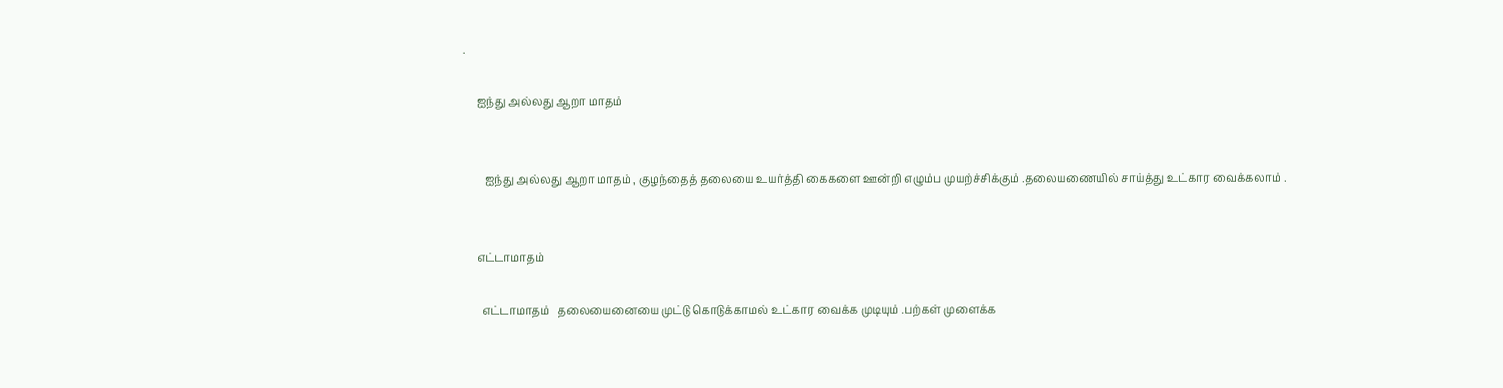.

     ஐந்து அல்லது ஆறா மாதம்


        ஐந்து அல்லது ஆறா மாதம் , குழந்தைத் தலையை உயர்த்தி கைகளை ஊன்றி எழும்ப முயற்ச்சிக்கும் .தலையணையில் சாய்த்து உட்கார வைக்கலாம் .


     எட்டாமாதம்

       எட்டாமாதம்   தலையைனையை முட்டு கொடுக்காமல் உட்கார வைக்க முடியும் .பற்கள் முளைக்க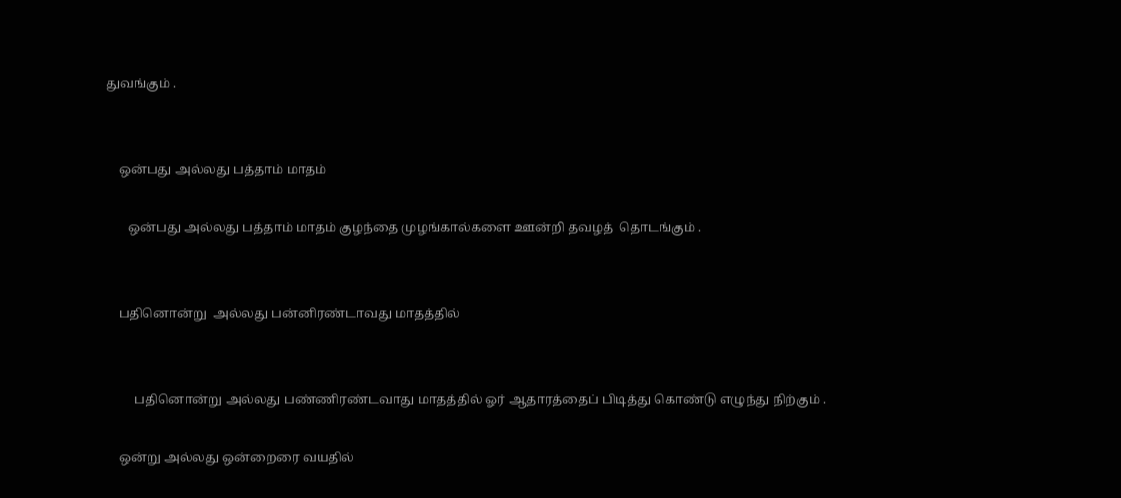துவங்கும் .


    ஒன்பது அல்லது பத்தாம் மாதம்

       ஒன்பது அல்லது பத்தாம் மாதம் குழந்தை முழங்கால்களை ஊன்றி தவழத்  தொடங்கும் .


    பதினொன்று  அல்லது பன்னிரண்டாவது மாதத்தில்


         பதினொன்று அல்லது பண்ணிரண்டவாது மாதத்தில் ஓர் ஆதாரத்தைப் பிடித்து கொண்டு எழுந்து நிற்கும் .

    ஒன்று அல்லது ஒன்றைரை வயதில்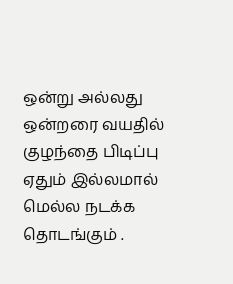ஒன்று அல்லது ஒன்றரை வயதில் குழந்தை பிடிப்பு ஏதும் இல்லமால் மெல்ல நடக்க தொடங்கும் .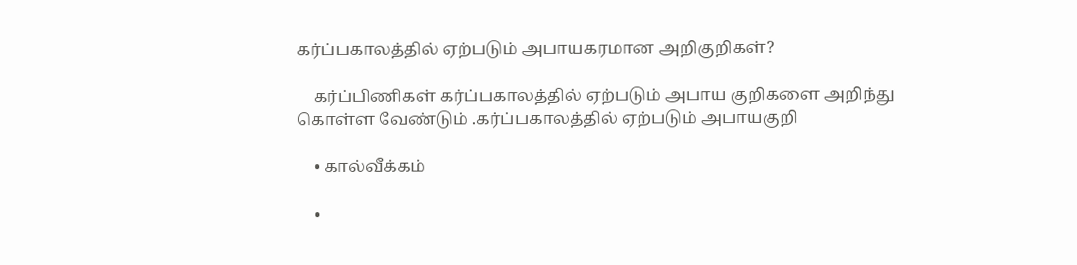கர்ப்பகாலத்தில் ஏற்படும் அபாயகரமான அறிகுறிகள்?

    கர்ப்பிணிகள் கர்ப்பகாலத்தில் ஏற்படும் அபாய குறிகளை அறிந்து கொள்ள வேண்டும் .கர்ப்பகாலத்தில் ஏற்படும் அபாயகுறி

    • கால்வீக்கம்

    •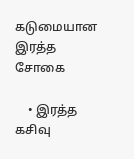கடுமையான இரத்த சோகை

    • இரத்த கசிவு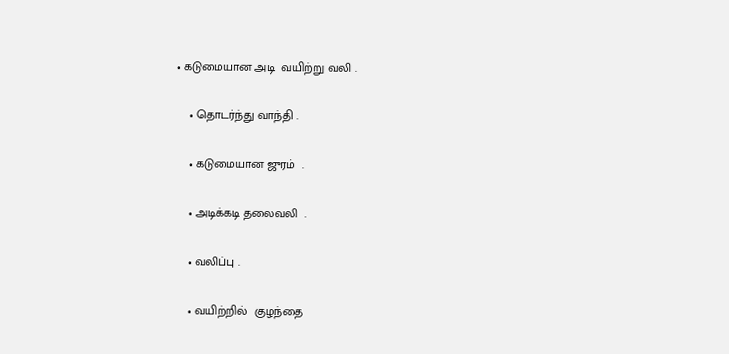• கடுமையான அடி  வயிற்று வலி .

    • தொடர்ந்து வாந்தி .

    • கடுமையான ஜுரம்  .

    • அடிக்கடி தலைவலி  .

    • வலிப்பு .

    • வயிற்றில்  குழந்தை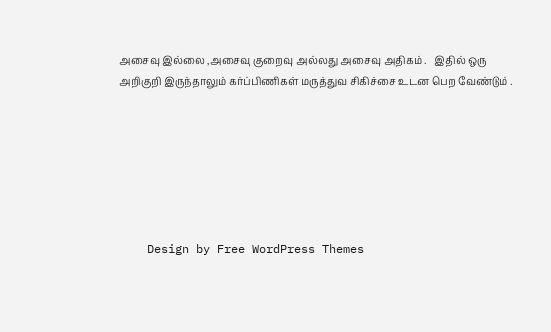அசைவு இல்லை ,அசைவு குறைவு அல்லது அசைவு அதிகம் .   இதில் ஒரு அறிகுறி இருந்தாலும் கர்ப்பிணிகள் மருத்துவ சிகிச்சை உடன பெற வேண்டும் .







    Design by Free WordPress Themes